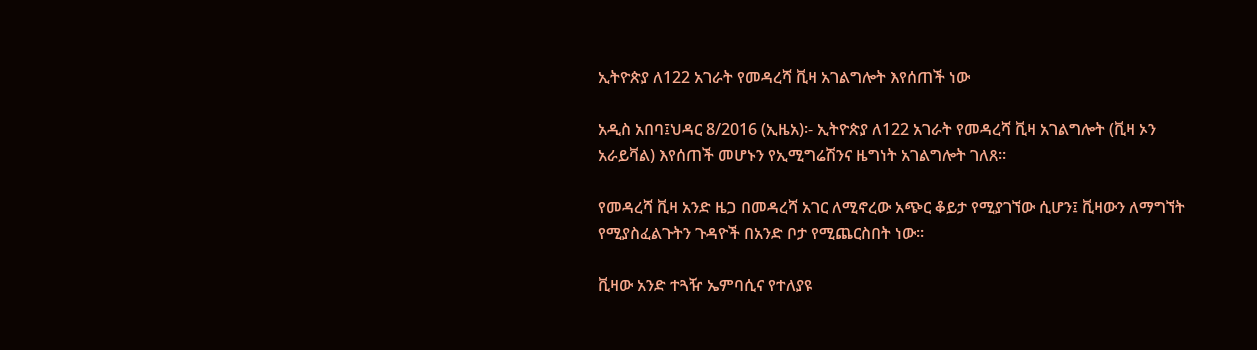ኢትዮጵያ ለ122 አገራት የመዳረሻ ቪዛ አገልግሎት እየሰጠች ነው

አዲስ አበባ፤ህዳር 8/2016 (ኢዜአ)፡- ኢትዮጵያ ለ122 አገራት የመዳረሻ ቪዛ አገልግሎት (ቪዛ ኦን አራይቫል) እየሰጠች መሆኑን የኢሚግሬሽንና ዜግነት አገልግሎት ገለጸ።

የመዳረሻ ቪዛ አንድ ዜጋ በመዳረሻ አገር ለሚኖረው አጭር ቆይታ የሚያገኘው ሲሆን፤ ቪዛውን ለማግኘት የሚያስፈልጉትን ጉዳዮች በአንድ ቦታ የሚጨርስበት ነው።

ቪዛው አንድ ተጓዥ ኤምባሲና የተለያዩ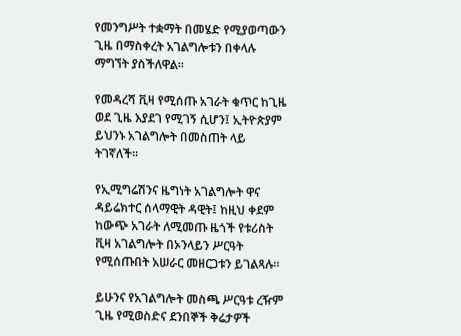የመንግሥት ተቋማት በመሄድ የሚያወጣውን ጊዜ በማስቀረት አገልግሎቱን በቀላሉ ማግኘት ያስችለዋል።

የመዳረሻ ቪዛ የሚሰጡ አገራት ቁጥር ከጊዜ ወደ ጊዜ እያደገ የሚገኝ ሲሆን፤ ኢትዮጵያም ይህንኑ አገልግሎት በመስጠት ላይ ትገኛለች።

የኢሚግሬሽንና ዜግነት አገልግሎት ዋና ዳይሬክተር ሰላማዊት ዳዊት፤ ከዚህ ቀደም ከውጭ አገራት ለሚመጡ ዜጎች የቱሪስት ቪዛ አገልግሎት በኦንላይን ሥርዓት የሚሰጡበት አሠራር መዘርጋቱን ይገልጻሉ።

ይሁንና የአገልግሎት መስጫ ሥርዓቱ ረዥም ጊዜ የሚወስድና ደንበኞች ቅሬታዎች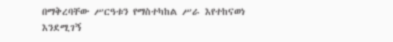በማቅረባቸው ሥርዓቱን የማስተካከል ሥራ እየተከናወነ እንደሚገኝ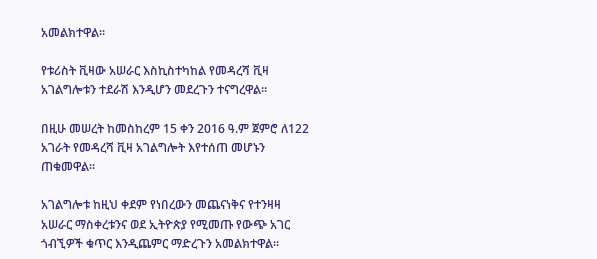አመልክተዋል።

የቱሪስት ቪዛው አሠራር እስኪስተካከል የመዳረሻ ቪዛ አገልግሎቱን ተደራሽ እንዲሆን መደረጉን ተናግረዋል።

በዚሁ መሠረት ከመስከረም 15 ቀን 2016 ዓ.ም ጀምሮ ለ122 አገራት የመዳረሻ ቪዛ አገልግሎት እየተሰጠ መሆኑን ጠቁመዋል።

አገልግሎቱ ከዚህ ቀደም የነበረውን መጨናነቅና የተንዛዛ አሠራር ማስቀረቱንና ወደ ኢትዮጵያ የሚመጡ የውጭ አገር ጎብኚዎች ቁጥር እንዲጨምር ማድረጉን አመልክተዋል።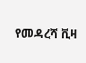የመዳረሻ ቪዛ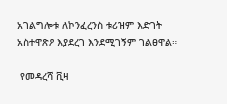አገልግሎቱ ለኮንፈረንስ ቱሪዝም እድገት አስተዋጽዖ እያደረገ እንደሚገኝም ገልፀዋል።

 የመዳረሻ ቪዛ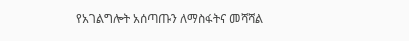የአገልግሎት አሰጣጡን ለማስፋትና መሻሻል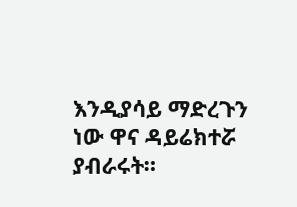እንዲያሳይ ማድረጉን ነው ዋና ዳይሬክተሯ ያብራሩት።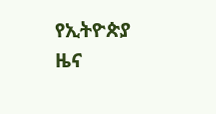የኢትዮጵያ ዜና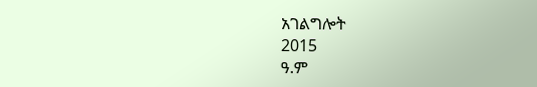አገልግሎት
2015
ዓ.ም